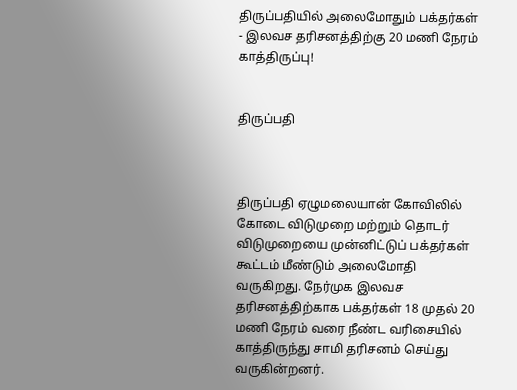திருப்பதியில் அலைமோதும் பக்தர்கள் - இலவச தரிசனத்திற்கு 20 மணி நேரம் காத்திருப்பு!


திருப்பதி



திருப்பதி ஏழுமலையான் கோவிலில் கோடை விடுமுறை மற்றும் தொடர் விடுமுறையை முன்னிட்டுப் பக்தர்கள் கூட்டம் மீண்டும் அலைமோதி வருகிறது. நேர்முக இலவச தரிசனத்திற்காக பக்தர்கள் 18 முதல் 20 மணி நேரம் வரை நீண்ட வரிசையில் காத்திருந்து சாமி தரிசனம் செய்து வருகின்றனர்.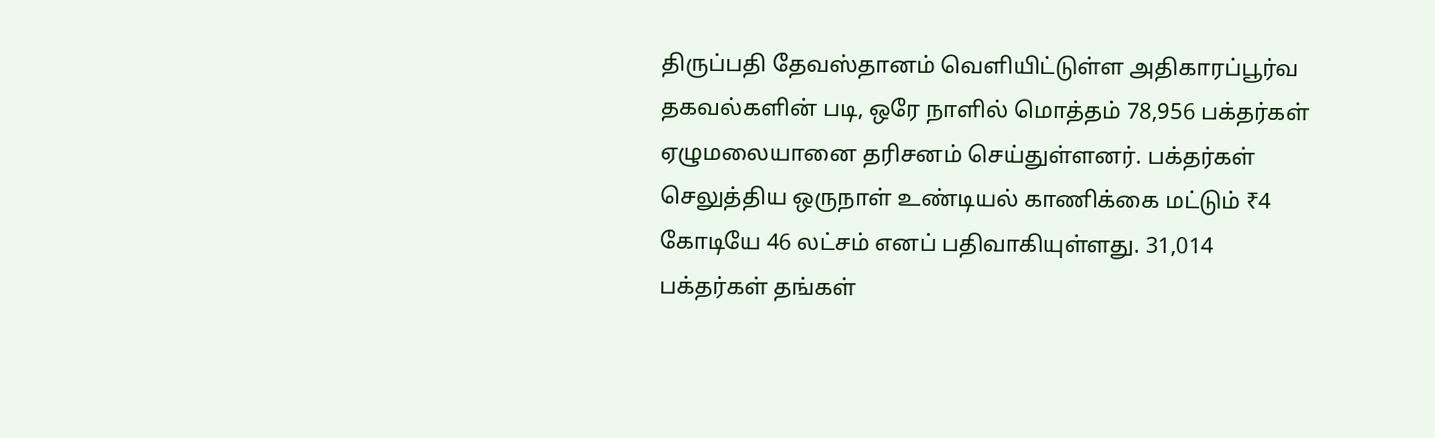திருப்பதி தேவஸ்தானம் வெளியிட்டுள்ள அதிகாரப்பூர்வ தகவல்களின் படி, ஒரே நாளில் மொத்தம் 78,956 பக்தர்கள் ஏழுமலையானை தரிசனம் செய்துள்ளனர். பக்தர்கள் செலுத்திய ஒருநாள் உண்டியல் காணிக்கை மட்டும் ₹4 கோடியே 46 லட்சம் எனப் பதிவாகியுள்ளது. 31,014 பக்தர்கள் தங்கள்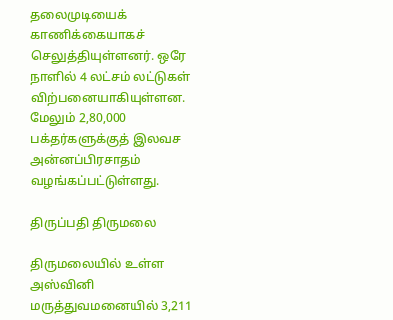தலைமுடியைக் காணிக்கையாகச் செலுத்தியுள்ளனர். ஒரே நாளில் 4 லட்சம் லட்டுகள் விற்பனையாகியுள்ளன. மேலும் 2,80,000 பக்தர்களுக்குத் இலவச அன்னப்பிரசாதம் வழங்கப்பட்டுள்ளது.

திருப்பதி திருமலை

திருமலையில் உள்ள அஸ்வினி மருத்துவமனையில் 3,211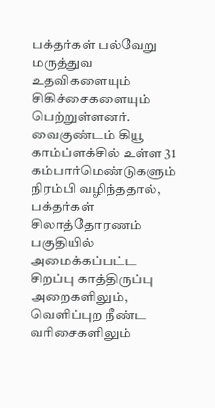பக்தர்கள் பல்வேறு மருத்துவ உதவிகளையும் சிகிச்சைகளையும் பெற்றுள்ளனர். வைகுண்டம் கியூ காம்ப்ளக்சில் உள்ள 31 கம்பார்மெண்டுகளும் நிரம்பி வழிந்ததால், பக்தர்கள் சிலாத்தோரணம் பகுதியில் அமைக்கப்பட்ட சிறப்பு காத்திருப்பு அறைகளிலும், வெளிப்புற நீண்ட வரிசைகளிலும்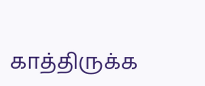காத்திருக்க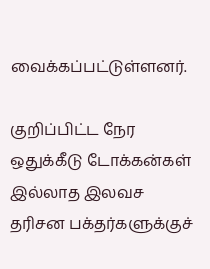வைக்கப்பட்டுள்ளனர்.

குறிப்பிட்ட நேர ஒதுக்கீடு டோக்கன்கள் இல்லாத இலவச தரிசன பக்தர்களுக்குச்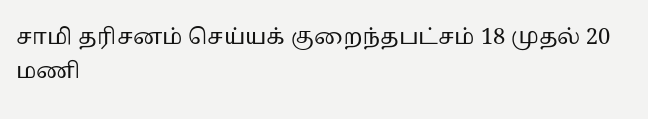சாமி தரிசனம் செய்யக் குறைந்தபட்சம் 18 முதல் 20 மணி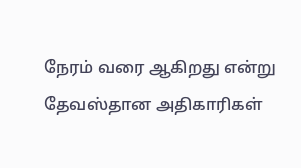நேரம் வரை ஆகிறது என்று தேவஸ்தான அதிகாரிகள்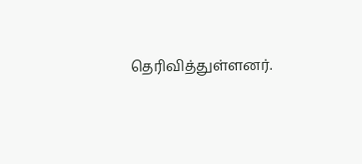தெரிவித்துள்ளனர்.